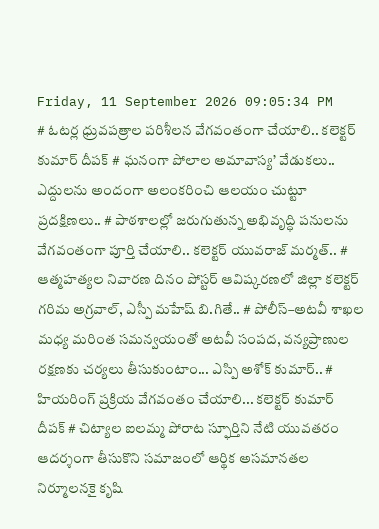Friday, 11 September 2026 09:05:34 PM
# ఓటర్ల ధ్రువపత్రాల పరిశీలన వేగవంతంగా చేయాలి.. కలెక్టర్ కుమార్ దీపక్ # ఘనంగా పోలాల అమావాస్య’ వేడుకలు.. ఎద్దులను అందంగా అలంకరించి ఆలయం చుట్టూ ప్రదక్షిణలు.. # పాఠశాలల్లో జరుగుతున్న అభివృద్ధి పనులను వేగవంతంగా పూర్తి చేయాలి.. కలెక్టర్ యువరాజ్ మర్మత్.. # ఆత్మహత్యల నివారణ దినం పోస్టర్ ఆవిష్కరణలో జిల్లా కలెక్టర్ గరిమ అగ్రవాల్, ఎస్పీ మహేష్ బి.గితే.. # పోలీస్–అటవీ శాఖల మధ్య మరింత సమన్వయంతో అటవీ సంపద, వన్యప్రాణుల రక్షణకు చర్యలు తీసుకుంటాం... ఎస్పి అశోక్ కుమార్.. # హియరింగ్ ప్రక్రియ వేగవంతం చేయాలి... కలెక్టర్ కుమార్ దీపక్ # చిట్యాల ఐలమ్మ పోరాట స్ఫూర్తిని నేటి యువతరం ఆదర్శంగా తీసుకొని సమాజంలో ఆర్థిక అసమానతల నిర్మూలనకై కృషి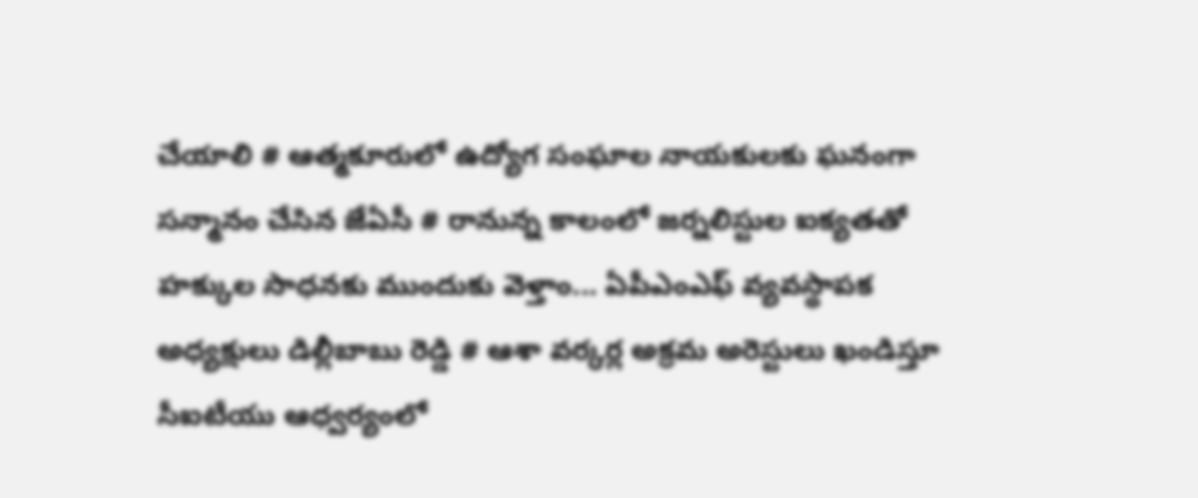చేయాలి # ఆత్మకూరులో ఉద్యోగ సంఘాల నాయకులకు ఘనంగా సన్మానం చేసిన జేఏసీ # రానున్న కాలంలో జర్నలిస్టుల ఐక్యతతో హక్కుల సాధనకు ముందుకు వెళ్తాం... ఏపీఎంఎఫ్ వ్యవస్థాపక అధ్యక్షులు డిల్లీబాబు రెడ్డి # ఆశా వర్కర్ల అక్రమ అరెస్టులు ఖండిస్తూ సీఐటీయు ఆధ్వర్యంలో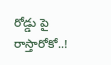రోడ్డు పై రాస్తారోకో..!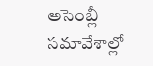అసెంబ్లీ సమావేశాల్లో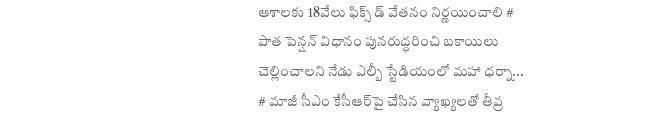ఆశాలకు 18వేలు ఫిక్స్ డ్ వేతనం నిర్ణయించాలి # పాత పెన్షన్ విధానం పునరుద్ధరించి బకాయిలు చెల్లించాలని నేడు ఎల్బీ స్టేడియంలో మహా ధర్నా... # మాజీ సీఎం కేసీఆర్‌పై చేసిన వ్యాఖ్యలతో తీవ్ర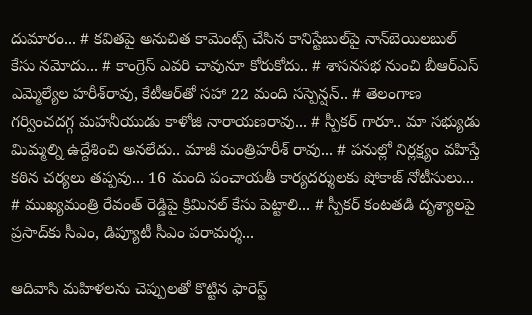దుమారం... # కవితపై అనుచిత కామెంట్స్ చేసిన కానిస్టేబుల్‌పై నాన్‌బెయిలబుల్ కేసు నమోదు... # కాంగ్రెస్‌ ఎవరి చావునూ కోరుకోదు.. # శాసనసభ నుంచి బీఆర్‌ఎస్‌ ఎమ్మెల్యేల హరీశ్‌రావు, కేటీఆర్‌తో సహా 22 మంది సస్పెన్షన్.. # తెలంగాణ గర్వించదగ్గ మహనీయుడు కాళోజి నారాయణరావు... # స్పీకర్ గారూ.. మా సభ్యుడు మిమ్మల్ని ఉద్దేశించి అనలేదు.. మాజీ మంత్రిహరీశ్ రావు... # పనుల్లో నిర్లక్ష్యం వహిస్తే కఠిన చర్యలు తప్పవు... 16 మంది పంచాయతీ కార్యదర్శులకు షోకాజ్ నోటీసులు... # ముఖ్యమంత్రి రేవంత్ రెడ్డిపై క్రిమినల్ కేసు పెట్టాలి... # స్పీకర్‌ కంటతడి దృశ్యాలపై ప్రసాద్‌కు సీఎం, డిప్యూటీ సీఎం పరామర్శ...

ఆదివాసి మహిళలను చెప్పులతో కొట్టిన ఫారెస్ట్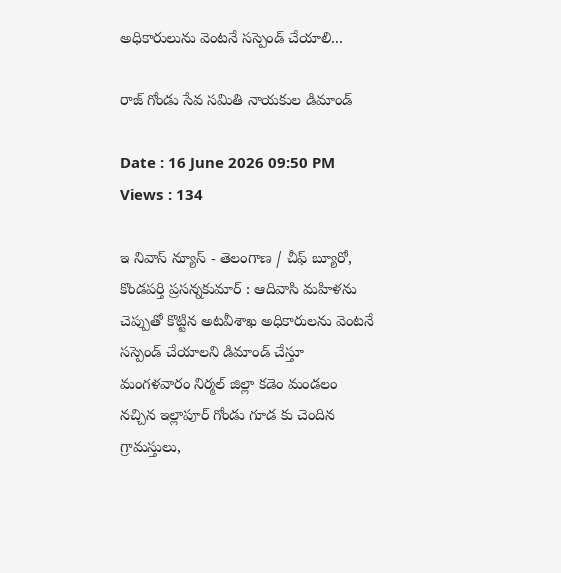అధికారులును వెంటనే సస్పెండ్ చేయాలి...

రాజ్ గోండు సేవ సమితి నాయకుల డిమాండ్

Date : 16 June 2026 09:50 PM Views : 134

ఇ నివాస్ న్యూస్ - తెలంగాణ / చీఫ్ బ్యూరో, కొండపర్తి ప్రసన్నకుమార్ : ఆదివాసి మహిళను చెప్పుతో కొట్టిన అటవీశాఖ అధికారులను వెంటనే సస్పెండ్ చేయాలని డిమాండ్ చేస్తూ మంగళవారం నిర్మల్ జిల్లా కడెం మండలం నచ్చిన ఇల్లాపూర్ గోండు గూడ కు చెందిన గ్రామస్తులు,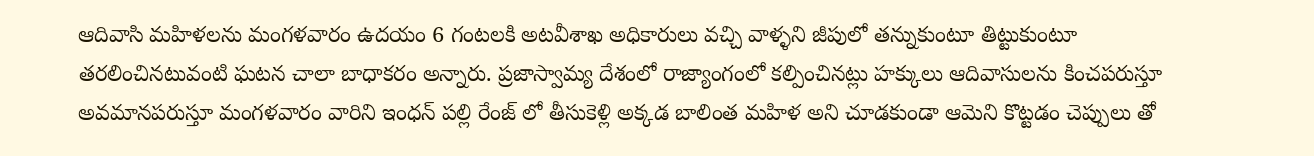ఆదివాసి మహిళలను మంగళవారం ఉదయం 6 గంటలకి అటవీశాఖ అధికారులు వచ్చి వాళ్ళని జీపులో తన్నుకుంటూ తిట్టుకుంటూ తరలించినటువంటి ఘటన చాలా బాధాకరం అన్నారు. ప్రజాస్వామ్య దేశంలో రాజ్యాంగంలో కల్పించినట్లు హక్కులు ఆదివాసులను కించపరుస్తూ అవమానపరుస్తూ మంగళవారం వారిని ఇంధన్ పల్లి రేంజ్ లో తీసుకెళ్లి అక్కడ బాలింత మహిళ అని చూడకుండా ఆమెని కొట్టడం చెప్పులు తో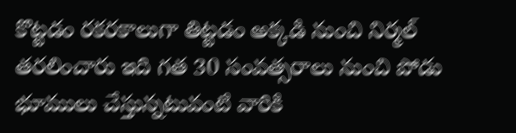కొట్టడం రకరకాలుగా తిట్టడం అక్కడి నుంచి నిర్మల్ తరలించారు ఇది గత 30 సంవత్సరాలు నుంచి పోడు భూములు చేస్తున్నటువంటి వారికి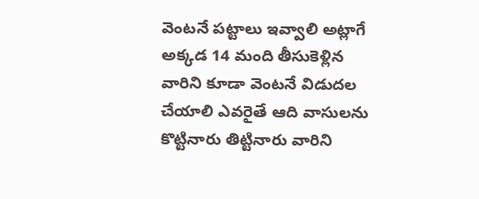వెంటనే పట్టాలు ఇవ్వాలి అట్లాగే అక్కడ 14 మంది తీసుకెళ్లిన వారిని కూడా వెంటనే విడుదల చేయాలి ఎవరైతే ఆది వాసులను కొట్టినారు తిట్టినారు వారిని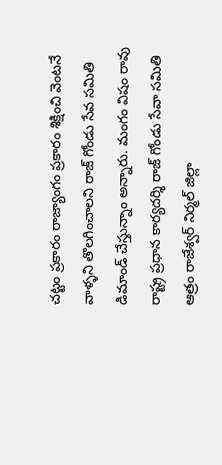చట్టం ప్రకారం రాజ్యాంగం ప్రకారం శిక్షించి వెంటనే వాళ్ళని తొలగించాలని రాజ్ గోండు సేవ సమితి డిమాండ్ చేస్తున్నాం అన్నారు. మంగం విషం రావు రాష్ట్ర ప్రధాన కార్యదర్శి రాజ్ గోండు సేవా సమితి ఆత్రం రాజేశ్వర్ నిర్మల్ జిల్లా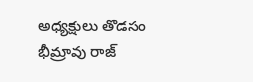అధ్యక్షులు తొడసం భీమ్రావు రాజ్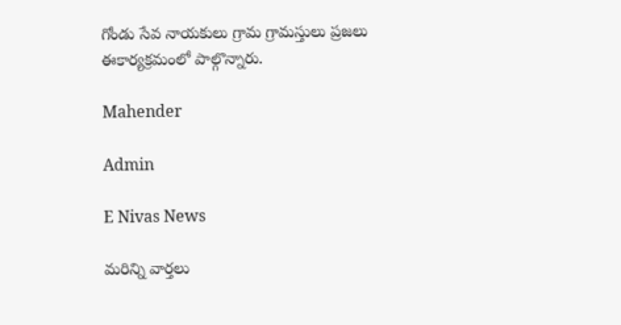గోండు సేవ నాయకులు గ్రామ గ్రామస్తులు ప్రజలు ఈకార్యక్రమంలో పాల్గొన్నారు.

Mahender

Admin

E Nivas News

మరిన్ని వార్తలు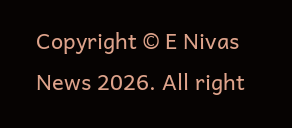Copyright © E Nivas News 2026. All right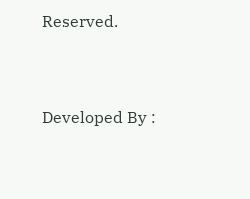Reserved.



Developed By :